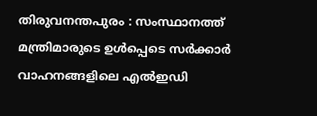തിരുവനന്തപുരം : സംസ്ഥാനത്ത് മന്ത്രിമാരുടെ ഉൾപ്പെടെ സർക്കാർ വാഹനങ്ങളിലെ എൽഇഡി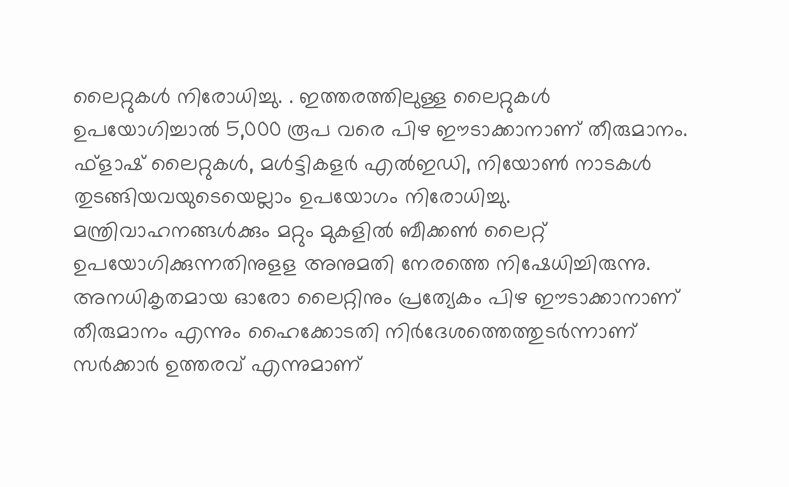ലൈറ്റുകൾ നിരോധിച്ചു. . ഇത്തരത്തിലുള്ള ലൈറ്റുകൾ ഉപയോഗിച്ചാൽ 5,000 രൂപ വരെ പിഴ ഈടാക്കാനാണ് തീരുമാനം. ഫ്ളാഷ് ലൈറ്റുകൾ, മൾട്ടികളർ എൽഇഡി, നിയോൺ നാടകൾ തുടങ്ങിയവയുടെയെല്ലാം ഉപയോഗം നിരോധിച്ചു. മന്ത്രിവാഹനങ്ങൾക്കും മറ്റും മുകളിൽ ബീക്കൺ ലൈറ്റ് ഉപയോഗിക്കുന്നതിനുളള അനുമതി നേരത്തെ നിഷേധിച്ചിരുന്നു.
അനധികൃതമായ ഓരോ ലൈറ്റിനും പ്രത്യേകം പിഴ ഈടാക്കാനാണ് തീരുമാനം എന്നും ഹൈക്കോടതി നിർദേശത്തെത്തുടർന്നാണ് സർക്കാർ ഉത്തരവ് എന്നുമാണ്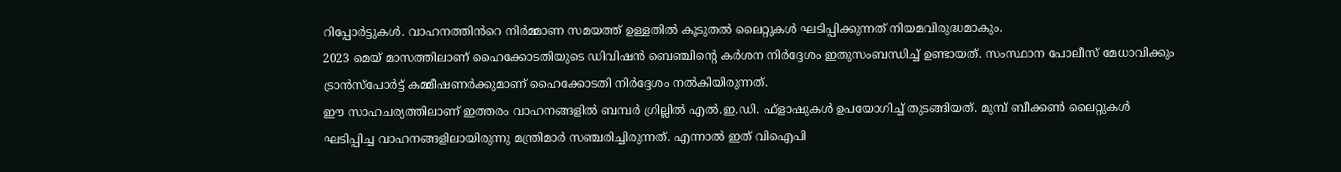റിപ്പോർട്ടുകൾ. വാഹനത്തിൻറെ നിർമ്മാണ സമയത്ത് ഉള്ളതിൽ കൂടുതൽ ലൈറ്റുകൾ ഘടിപ്പിക്കുന്നത് നിയമവിരുദ്ധമാകും.
2023 മെയ് മാസത്തിലാണ് ഹൈക്കോടതിയുടെ ഡിവിഷൻ ബെഞ്ചിന്റെ കർശന നിർദ്ദേശം ഇതുസംബന്ധിച്ച് ഉണ്ടായത്. സംസ്ഥാന പോലീസ് മേധാവിക്കും ട്രാൻസ്പോർട്ട് കമ്മീഷണർക്കുമാണ് ഹൈക്കോടതി നിർദ്ദേശം നൽകിയിരുന്നത്.
ഈ സാഹചര്യത്തിലാണ് ഇത്തരം വാഹനങ്ങളിൽ ബമ്പർ ഗ്രില്ലിൽ എൽ.ഇ.ഡി. ഫ്ളാഷുകൾ ഉപയോഗിച്ച് തുടങ്ങിയത്. മുമ്പ് ബീക്കൺ ലൈറ്റുകൾ ഘടിപ്പിച്ച വാഹനങ്ങളിലായിരുന്നു മന്ത്രിമാർ സഞ്ചരിച്ചിരുന്നത്. എന്നാൽ ഇത് വിഐപി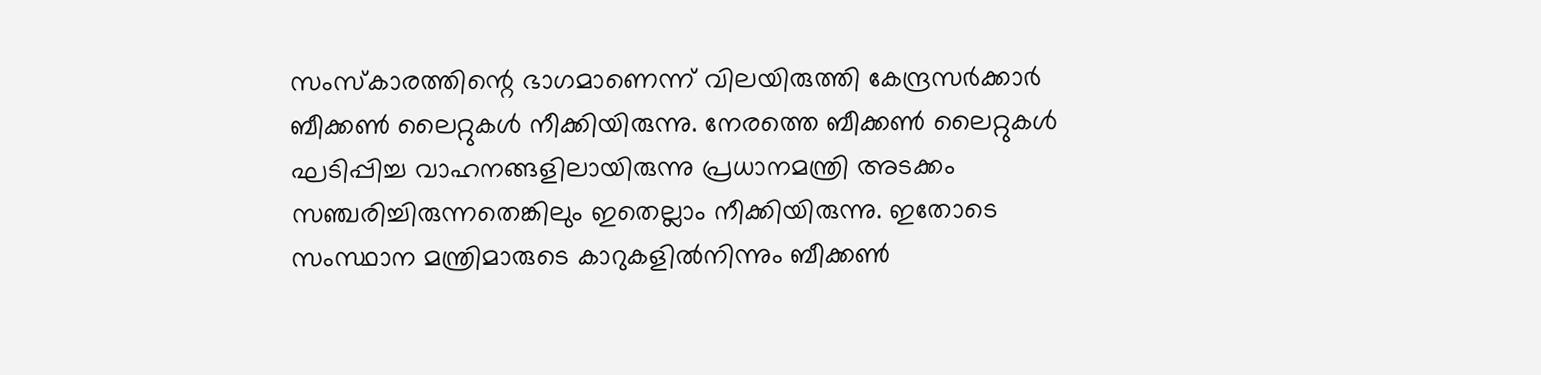സംസ്കാരത്തിന്റെ ഭാഗമാണെന്ന് വിലയിരുത്തി കേന്ദ്രസർക്കാർ ബീക്കൺ ലൈറ്റുകൾ നീക്കിയിരുന്നു. നേരത്തെ ബീക്കൺ ലൈറ്റുകൾ ഘടിപ്പിച്ച വാഹനങ്ങളിലായിരുന്നു പ്രധാനമന്ത്രി അടക്കം സഞ്ചരിച്ചിരുന്നതെങ്കിലും ഇതെല്ലാം നീക്കിയിരുന്നു. ഇതോടെ സംസ്ഥാന മന്ത്രിമാരുടെ കാറുകളിൽനിന്നും ബീക്കൺ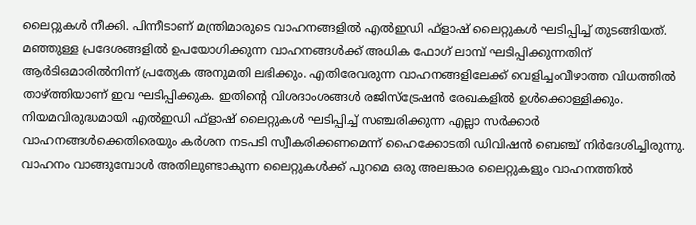ലൈറ്റുകൾ നീക്കി. പിന്നീടാണ് മന്ത്രിമാരുടെ വാഹനങ്ങളിൽ എൽഇഡി ഫ്ളാഷ് ലൈറ്റുകൾ ഘടിപ്പിച്ച് തുടങ്ങിയത്.
മഞ്ഞുള്ള പ്രദേശങ്ങളിൽ ഉപയോഗിക്കുന്ന വാഹനങ്ങൾക്ക് അധിക ഫോഗ് ലാമ്പ് ഘടിപ്പിക്കുന്നതിന് ആർടിഒമാരിൽനിന്ന് പ്രത്യേക അനുമതി ലഭിക്കും. എതിരേവരുന്ന വാഹനങ്ങളിലേക്ക് വെളിച്ചംവീഴാത്ത വിധത്തിൽ താഴ്ത്തിയാണ് ഇവ ഘടിപ്പിക്കുക. ഇതിന്റെ വിശദാംശങ്ങൾ രജിസ്ട്രേഷൻ രേഖകളിൽ ഉൾക്കൊള്ളിക്കും.
നിയമവിരുദ്ധമായി എൽഇഡി ഫ്ളാഷ് ലൈറ്റുകൾ ഘടിപ്പിച്ച് സഞ്ചരിക്കുന്ന എല്ലാ സർക്കാർ വാഹനങ്ങൾക്കെതിരെയും കർശന നടപടി സ്വീകരിക്കണമെന്ന് ഹൈക്കോടതി ഡിവിഷൻ ബെഞ്ച് നിർദേശിച്ചിരുന്നു. വാഹനം വാങ്ങുമ്പോൾ അതിലുണ്ടാകുന്ന ലൈറ്റുകൾക്ക് പുറമെ ഒരു അലങ്കാര ലൈറ്റുകളും വാഹനത്തിൽ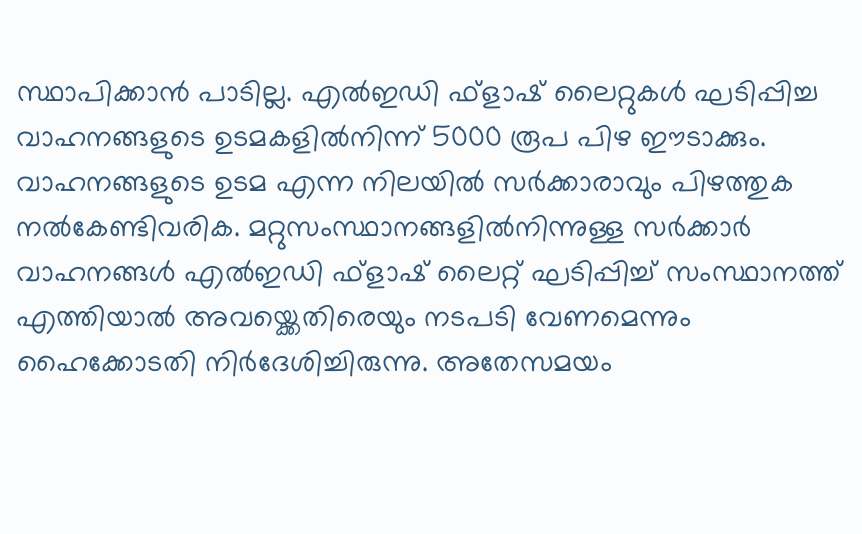സ്ഥാപിക്കാൻ പാടില്ല. എൽഇഡി ഫ്ളാഷ് ലൈറ്റുകൾ ഘടിപ്പിച്ച വാഹനങ്ങളുടെ ഉടമകളിൽനിന്ന് 5000 രൂപ പിഴ ഈടാക്കും. വാഹനങ്ങളുടെ ഉടമ എന്ന നിലയിൽ സർക്കാരാവും പിഴത്തുക നൽകേണ്ടിവരിക. മറ്റുസംസ്ഥാനങ്ങളിൽനിന്നുള്ള സർക്കാർ വാഹനങ്ങൾ എൽഇഡി ഫ്ളാഷ് ലൈറ്റ് ഘടിപ്പിച്ച് സംസ്ഥാനത്ത് എത്തിയാൽ അവയ്ക്കെതിരെയും നടപടി വേണമെന്നും ഹൈക്കോടതി നിർദേശിച്ചിരുന്നു. അതേസമയം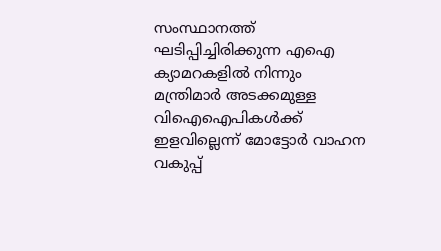സംസ്ഥാനത്ത് ഘടിപ്പിച്ചിരിക്കുന്ന എഐ ക്യാമറകളിൽ നിന്നും മന്ത്രിമാർ അടക്കമുള്ള വിഐഐപികൾക്ക് ഇളവില്ലെന്ന് മോട്ടോർ വാഹന വകുപ്പ്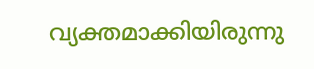വ്യക്തമാക്കിയിരുന്നു